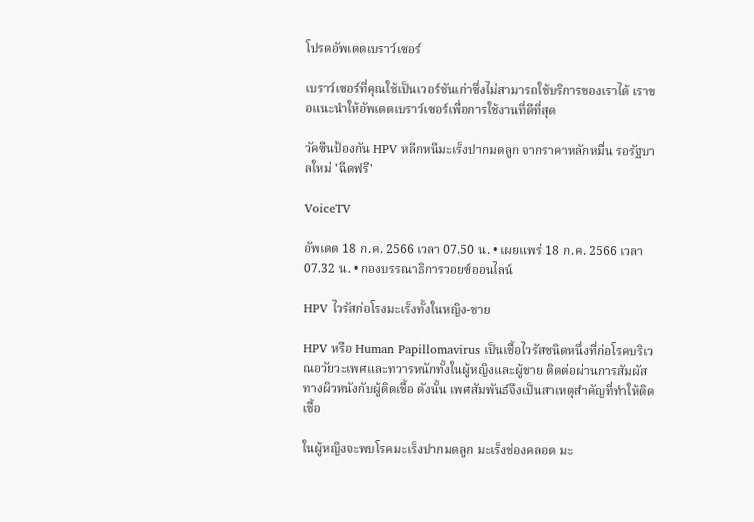โปรดอัพเดตเบราว์เซอร์

เบราว์เซอร์ที่คุณใช้เป็นเวอร์ชันเก่าซึ่งไม่สามารถใช้บริการของเราได้ เราขอแนะนำให้อัพเดตเบราว์เซอร์เพื่อการใช้งานที่ดีที่สุด

วัคซีนป้องกัน HPV หลีกหนีมะเร็งปากมดลูก จากราคาหลักหมื่น รอรัฐบาลใหม่ 'ฉีดฟรี'

VoiceTV

อัพเดต 18 ก.ค. 2566 เวลา 07.50 น. • เผยแพร่ 18 ก.ค. 2566 เวลา 07.32 น. • กองบรรณาธิการวอยซ์ออนไลน์

HPV ไวรัสก่อโรงมะเร็งทั้งในหญิง-ชาย

HPV หรือ Human Papillomavirus เป็นเชื้อไวรัสชนิดหนึ่งที่ก่อโรคบริเวณอวัยวะเพศและทวารหนักทั้งในผู้หญิงและผู้ชาย ติดต่อผ่านการสัมผัสทางผิวหนังกับผู้ติดเชื้อ ดังนั้น เพศสัมพันธ์จึงเป็นสาเหตุสำคัญที่ทำให้ติดเชื้อ

ในผู้หญิงจะพบโรคมะเร็งปากมดลูก มะเร็งช่องคลอด มะ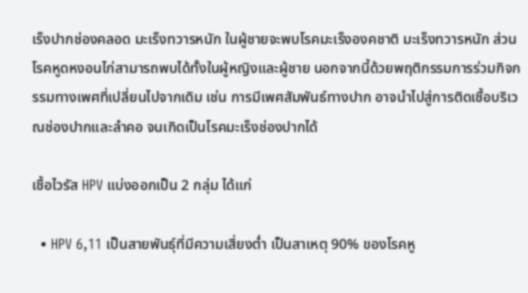เร็งปากช่องคลอด มะเร็งทวารหนัก ในผู้ชายจะพบโรคมะเร็งองคชาติ มะเร็งทวารหนัก ส่วนโรคหูดหงอนไก่สามารถพบได้ทั้งในผู้หญิงและผู้ชาย นอกจากนี้ด้วยพฤติกรรมการร่วมกิจกรรมทางเพศที่เปลี่ยนไปจากเดิม เช่น การมีเพศสัมพันธ์ทางปาก อาจนำไปสู่การติดเชื้อบริเวณช่องปากและลำคอ จนเกิดเป็นโรคมะเร็งช่องปากได้

เชื้อไวรัส HPV แบ่งออกเป็น 2 กลุ่ม ได้แก่

  • HPV 6,11 เป็นสายพันธุ์ที่มีความเสี่ยงต่ำ เป็นสาเหตุ 90% ของโรคหู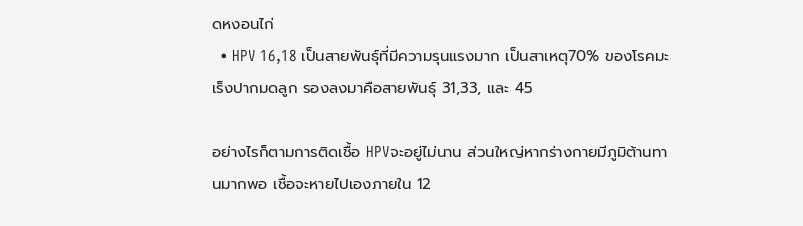ดหงอนไก่
  • HPV 16,18 เป็นสายพันธุ์ที่มีความรุนแรงมาก เป็นสาเหตุ70% ของโรคมะเร็งปากมดลูก รองลงมาคือสายพันธุ์ 31,33, และ 45

อย่างไรก็ตามการติดเชื้อ HPVจะอยู่ไม่นาน ส่วนใหญ่หากร่างกายมีภูมิต้านทานมากพอ เชื้อจะหายไปเองภายใน 12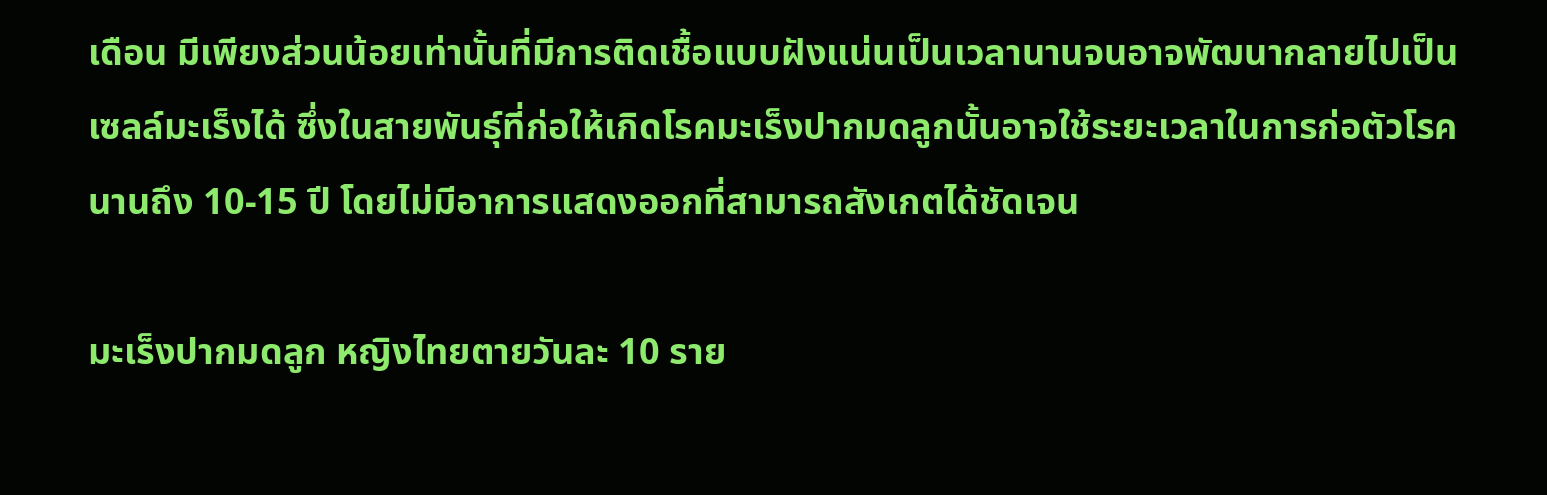เดือน มีเพียงส่วนน้อยเท่านั้นที่มีการติดเชื้อแบบฝังแน่นเป็นเวลานานจนอาจพัฒนากลายไปเป็นเซลล์มะเร็งได้ ซึ่งในสายพันธุ์ที่ก่อให้เกิดโรคมะเร็งปากมดลูกนั้นอาจใช้ระยะเวลาในการก่อตัวโรคนานถึง 10-15 ปี โดยไม่มีอาการแสดงออกที่สามารถสังเกตได้ชัดเจน

มะเร็งปากมดลูก หญิงไทยตายวันละ 10 ราย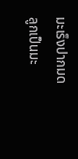มะเร็งปากมดลูกเป็นมะ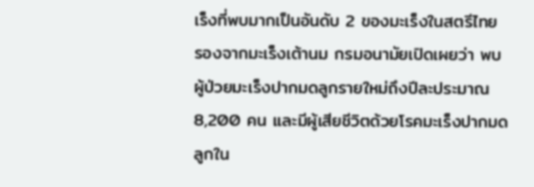เร็งที่พบมากเป็นอันดับ 2 ของมะเร็งในสตรีไทย รองจากมะเร็งเต้านม กรมอนามัยเปิดเผยว่า พบผู้ป่วยมะเร็งปากมดลูกรายใหม่ถึงปีละประมาณ 8,200 คน และมีผู้เสียชีวิตด้วยโรคมะเร็งปากมดลูกใน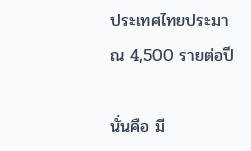ประเทศไทยประมาณ 4,500 รายต่อปี

นั่นคือ มี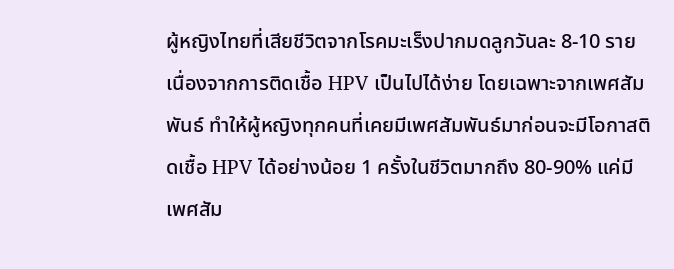ผู้หญิงไทยที่เสียชีวิตจากโรคมะเร็งปากมดลูกวันละ 8-10 ราย เนื่องจากการติดเชื้อ HPV เป็นไปได้ง่าย โดยเฉพาะจากเพศสัมพันธ์ ทำให้ผู้หญิงทุกคนที่เคยมีเพศสัมพันธ์มาก่อนจะมีโอกาสติดเชื้อ HPV ได้อย่างน้อย 1 ครั้งในชีวิตมากถึง 80-90% แค่มีเพศสัม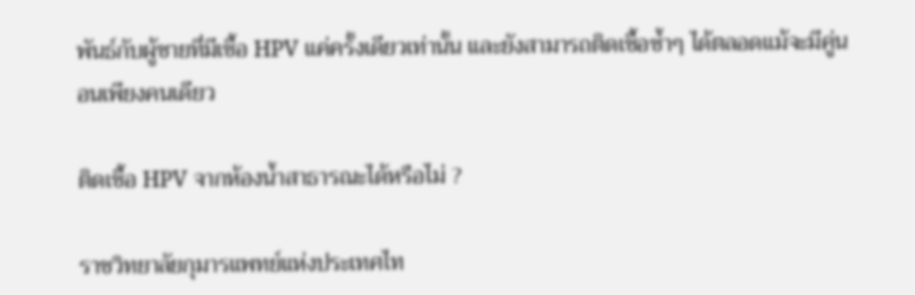พันธ์กับผู้ชายที่มีเชื้อ HPV แค่ครั้งเดียวเท่านั้น และยังสามารถติดเชื้อซ้ำๆ ได้ตลอดแม้จะมีคู่นอนเพียงคนเดียว

ติดเชื้อ HPV จากห้องน้ำสาธารณะได้หรือไม่ ?

ราชวิทยาลัยกุมารแพทย์แห่งประเทศไท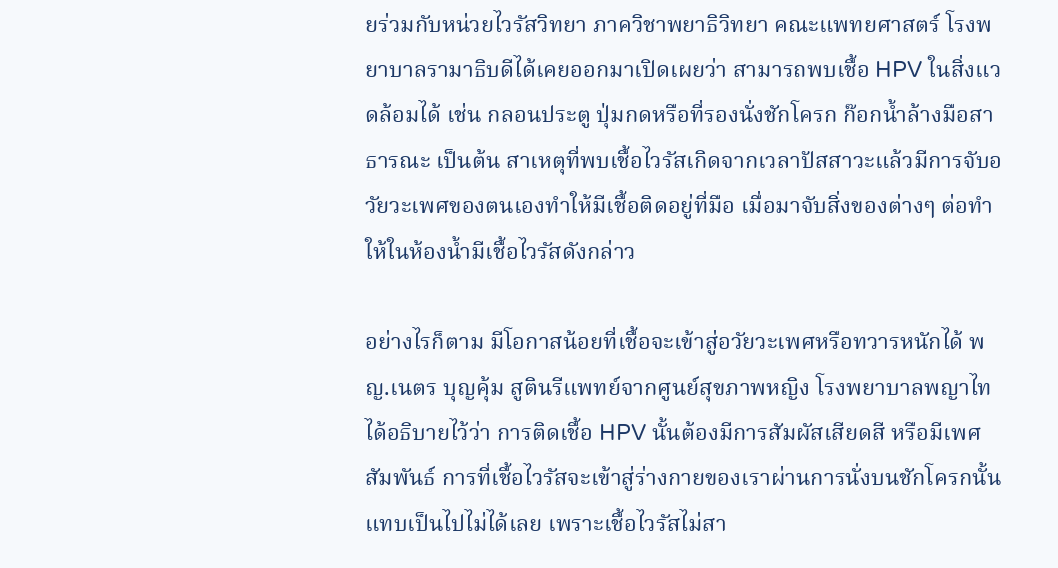ยร่วมกับหน่วยไวรัสวิทยา ภาควิชาพยาธิวิทยา คณะแพทยศาสตร์ โรงพยาบาลรามาธิบดีได้เคยออกมาเปิดเผยว่า สามารถพบเชื้อ HPV ในสิ่งแวดล้อมได้ เช่น กลอนประตู ปุ่มกดหรือที่รองนั่งชักโครก ก๊อกน้ำล้างมือสาธารณะ เป็นต้น สาเหตุที่พบเชื้อไวรัสเกิดจากเวลาปัสสาวะแล้วมีการจับอวัยวะเพศของตนเองทำให้มีเชื้อติดอยู่ที่มือ เมื่อมาจับสิ่งของต่างๆ ต่อทำให้ในห้องน้ำมีเชื้อไวรัสดังกล่าว

อย่างไรก็ตาม มีโอกาสน้อยที่เชื้อจะเข้าสู่อวัยวะเพศหรือทวารหนักได้ พญ.เนตร บุญคุ้ม สูตินรีแพทย์จากศูนย์สุขภาพหญิง โรงพยาบาลพญาไท ได้อธิบายไว้ว่า การติดเชื้อ HPV นั้นต้องมีการสัมผัสเสียดสี หรือมีเพศสัมพันธ์ การที่เชื้อไวรัสจะเข้าสู่ร่างกายของเราผ่านการนั่งบนชักโครกนั้นแทบเป็นไปไม่ได้เลย เพราะเชื้อไวรัสไม่สา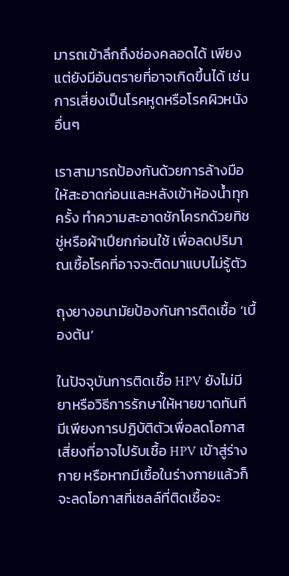มารถเข้าลึกถึงช่องคลอดได้ เพียงแต่ยังมีอันตรายที่อาจเกิดขึ้นได้ เช่น การเสี่ยงเป็นโรคหูดหรือโรคผิวหนังอื่นๆ

เราสามารถป้องกันด้วยการล้างมือให้สะอาดก่อนและหลังเข้าห้องน้ำทุกครั้ง ทำความสะอาดชักโครกด้วยทิชชู่หรือผ้าเปียกก่อนใช้ เพื่อลดปริมาณเชื้อโรคที่อาจจะติดมาแบบไม่รู้ตัว

ถุงยางอนามัยป้องกันการติดเชื้อ ‘เบื้องต้น’

ในปัจจุบันการติดเชื้อ HPV ยังไม่มียาหรือวิธีการรักษาให้หายขาดทันที มีเพียงการปฏิบัติตัวเพื่อลดโอกาสเสี่ยงที่อาจไปรับเชื้อ HPV เข้าสู่ร่างกาย หรือหากมีเชื้อในร่างกายแล้วก็จะลดโอกาสที่เซลล์ที่ติดเชื้อจะ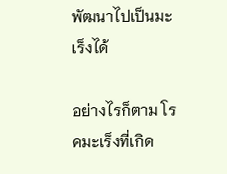พัฒนาไปเป็นมะเร็งได้

อย่างไรก็ตาม โรคมะเร็งที่เกิด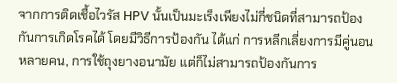จากการติดเชื้อไวรัส HPV นั้นเป็นมะเร็งเพียงไม่กี่ชนิดที่สามารถป้องกันการเกิดโรคได้ โดยมีวิธีการป้องกัน ได้แก่ การหลีกเลี่ยงการมีคู่นอนหลายคน, การใช้ถุงยางอนามัย แต่ก็ไม่สามารถป้องกันการ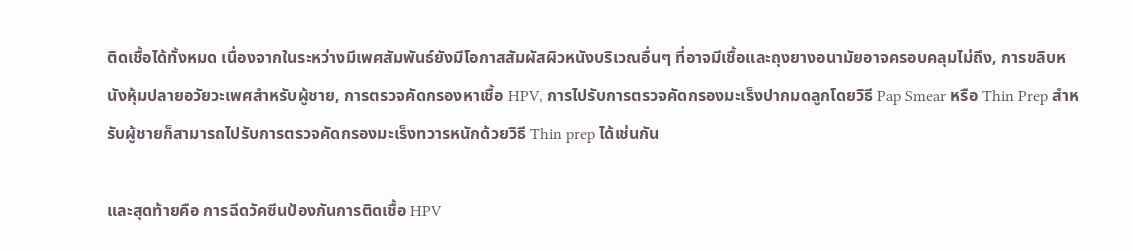ติดเชื้อได้ทั้งหมด เนื่องจากในระหว่างมีเพศสัมพันธ์ยังมีโอกาสสัมผัสผิวหนังบริเวณอื่นๆ ที่อาจมีเชื้อและถุงยางอนามัยอาจครอบคลุมไม่ถึง, การขลิบหนังหุ้มปลายอวัยวะเพศสำหรับผู้ชาย, การตรวจคัดกรองหาเชื้อ HPV, การไปรับการตรวจคัดกรองมะเร็งปากมดลูกโดยวิธี Pap Smear หรือ Thin Prep สำหรับผู้ชายก็สามารถไปรับการตรวจคัดกรองมะเร็งทวารหนักด้วยวิธี Thin prep ได้เช่นกัน

และสุดท้ายคือ การฉีดวัคซีนป้องกันการติดเชื้อ HPV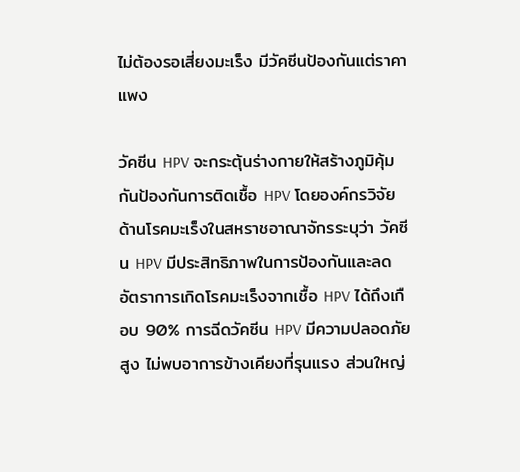ไม่ต้องรอเสี่ยงมะเร็ง มีวัคซีนป้องกันแต่ราคาแพง

วัคซีน HPV จะกระตุ้นร่างกายให้สร้างภูมิคุ้มกันป้องกันการติดเชื้อ HPV โดยองค์กรวิจัยด้านโรคมะเร็งในสหราชอาณาจักรระบุว่า วัคซีน HPV มีประสิทธิภาพในการป้องกันและลดอัตราการเกิดโรคมะเร็งจากเชื้อ HPV ได้ถึงเกือบ 90% การฉีดวัคซีน HPV มีความปลอดภัยสูง ไม่พบอาการข้างเคียงที่รุนแรง ส่วนใหญ่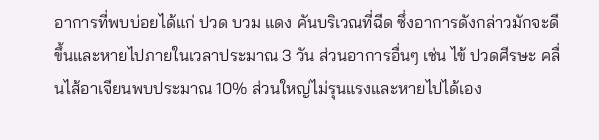อาการที่พบบ่อยได้แก่ ปวด บวม แดง คันบริเวณที่ฉีด ซึ่งอาการดังกล่าวมักจะดีขึ้นและหายไปภายในเวลาประมาณ 3 วัน ส่วนอาการอื่นๆ เช่น ไข้ ปวดศีรษะ คลื่นไส้อาเจียนพบประมาณ 10% ส่วนใหญ่ไม่รุนแรงและหายไปได้เอง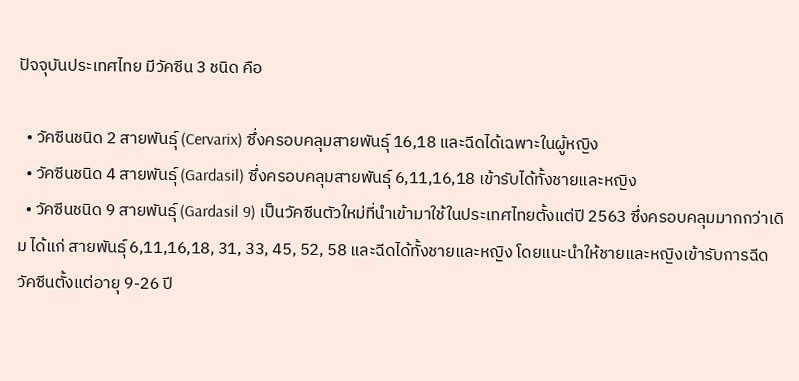ปัจจุบันประเทศไทย มีวัคซีน 3 ชนิด คือ

  • วัคซีนชนิด 2 สายพันธุ์ (Cervarix) ซึ่งครอบคลุมสายพันธุ์ 16,18 และฉีดได้เฉพาะในผู้หญิง
  • วัคซีนชนิด 4 สายพันธุ์ (Gardasil) ซึ่งครอบคลุมสายพันธุ์ 6,11,16,18 เข้ารับได้ทั้งชายและหญิง
  • วัคซีนชนิด 9 สายพันธุ์ (Gardasil 9) เป็นวัคซีนตัวใหม่ที่นำเข้ามาใช้ในประเทศไทยตั้งแต่ปี 2563 ซึ่งครอบคลุมมากกว่าเดิม ได้แก่ สายพันธุ์ 6,11,16,18, 31, 33, 45, 52, 58 และฉีดได้ทั้งชายและหญิง โดยแนะนำให้ชายและหญิงเข้ารับการฉีดวัคซีนตั้งแต่อายุ 9-26 ปี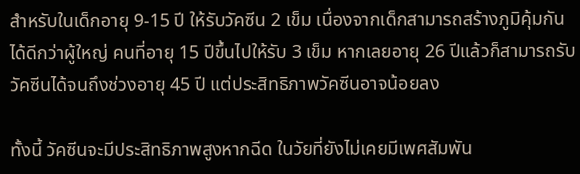สำหรับในเด็กอายุ 9-15 ปี ให้รับวัคซีน 2 เข็ม เนื่องจากเด็กสามารถสร้างภูมิคุ้มกันได้ดีกว่าผู้ใหญ่ คนที่อายุ 15 ปีขึ้นไปให้รับ 3 เข็ม หากเลยอายุ 26 ปีแล้วก็สามารถรับวัคซีนได้จนถึงช่วงอายุ 45 ปี แต่ประสิทธิภาพวัคซีนอาจน้อยลง

ทั้งนี้ วัคซีนจะมีประสิทธิภาพสูงหากฉีด ในวัยที่ยังไม่เคยมีเพศสัมพัน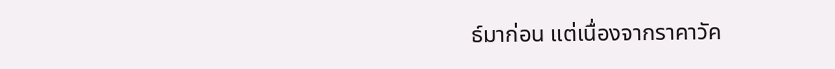ธ์มาก่อน แต่เนื่องจากราคาวัค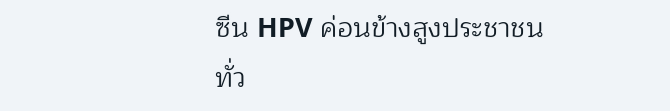ซีน HPV ค่อนข้างสูงประชาชนทั่ว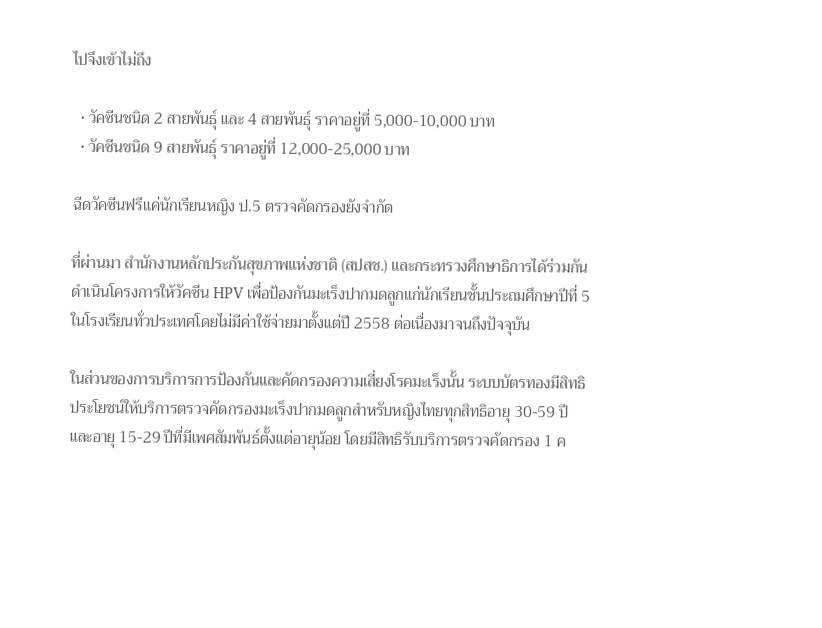ไปจึงเข้าไม่ถึง

  • วัคซีนชนิด 2 สายพันธุ์ และ 4 สายพันธุ์ ราคาอยู่ที่ 5,000-10,000 บาท
  • วัคซีนชนิด 9 สายพันธุ์ ราคาอยู่ที่ 12,000-25,000 บาท

ฉีดวัคซีนฟรีแค่นักเรียนหญิง ป.5 ตรวจคัดกรองยังจำกัด

ที่ผ่านมา สำนักงานหลักประกันสุขภาพแห่งชาติ (สปสช.) และกระทรวงศึกษาธิการได้ร่วมกันดำเนินโครงการให้วัคซีน HPV เพื่อป้องกันมะเร็งปากมดลูกแก่นักเรียนชั้นประถมศึกษาปีที่ 5 ในโรงเรียนทั่วประเทศโดยไม่มีค่าใช้จ่ายมาตั้งแต่ปี 2558 ต่อเนื่องมาจนถึงปัจจุบัน

ในส่วนของการบริการการป้องกันและคัดกรองความเสี่ยงโรคมะเร็งนั้น ระบบบัตรทองมีสิทธิประโยชน์ให้บริการตรวจคัดกรองมะเร็งปากมดลูกสำหรับหญิงไทยทุกสิทธิอายุ 30-59 ปี และอายุ 15-29 ปีที่มีเพศสัมพันธ์ตั้งแต่อายุน้อย โดยมีสิทธิรับบริการตรวจคัดกรอง 1 ค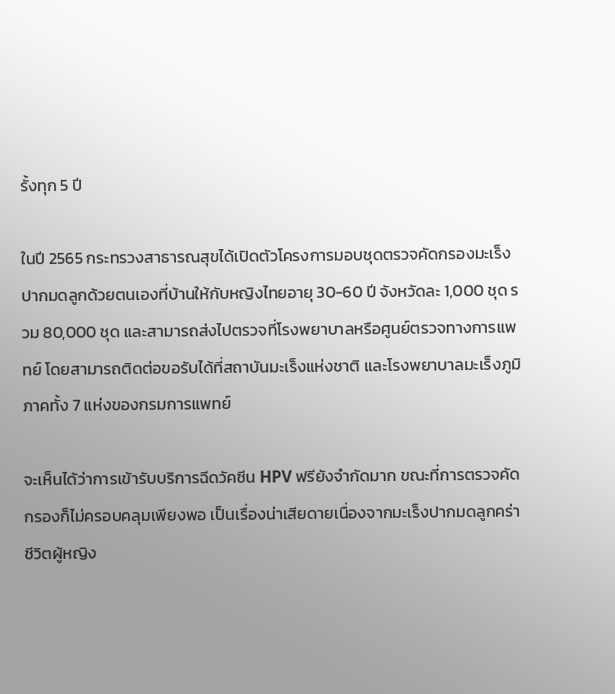รั้งทุก 5 ปี

ในปี 2565 กระทรวงสาธารณสุขได้เปิดตัวโครงการมอบชุดตรวจคัดกรองมะเร็งปากมดลูกด้วยตนเองที่บ้านให้กับหญิงไทยอายุ 30-60 ปี จังหวัดละ 1,000 ชุด รวม 80,000 ชุด และสามารถส่งไปตรวจที่โรงพยาบาลหรือศูนย์ตรวจทางการแพทย์ โดยสามารถติดต่อขอรับได้ที่สถาบันมะเร็งแห่งชาติ และโรงพยาบาลมะเร็งภูมิภาคทั้ง 7 แห่งของกรมการแพทย์

จะเห็นได้ว่าการเข้ารับบริการฉีดวัคซีน HPV ฟรียังจำกัดมาก ขณะที่การตรวจคัดกรองก็ไม่ครอบคลุมเพียงพอ เป็นเรื่องน่าเสียดายเนื่องจากมะเร็งปากมดลูกคร่าชีวิตผู้หญิง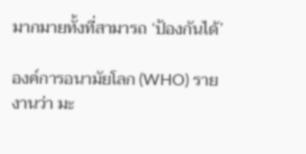มากมายทั้งที่สามารถ ‘ป้องกันได้’

องค์การอนามัยโลก (WHO) รายงานว่า มะ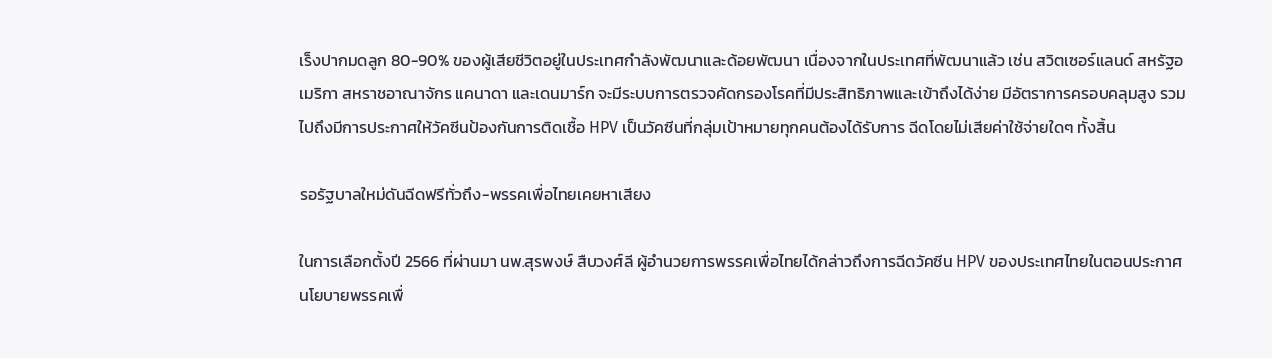เร็งปากมดลูก 80-90% ของผู้เสียชีวิตอยู่ในประเทศกำลังพัฒนาและด้อยพัฒนา เนื่องจากในประเทศที่พัฒนาแล้ว เช่น สวิตเซอร์แลนด์ สหรัฐอเมริกา สหราชอาณาจักร แคนาดา และเดนมาร์ก จะมีระบบการตรวจคัดกรองโรคที่มีประสิทธิภาพและเข้าถึงได้ง่าย มีอัตราการครอบคลุมสูง รวมไปถึงมีการประกาศให้วัคซีนป้องกันการติดเชื้อ HPV เป็นวัคซีนที่กลุ่มเป้าหมายทุกคนต้องได้รับการ ฉีดโดยไม่เสียค่าใช้จ่ายใดๆ ทั้งสิ้น

รอรัฐบาลใหม่ดันฉีดฟรีทั่วถึง-พรรคเพื่อไทยเคยหาเสียง

ในการเลือกตั้งปี 2566 ที่ผ่านมา นพ.สุรพงษ์ สืบวงศ์ลี ผู้อำนวยการพรรคเพื่อไทยได้กล่าวถึงการฉีดวัคซีน HPV ของประเทศไทยในตอนประกาศนโยบายพรรคเพื่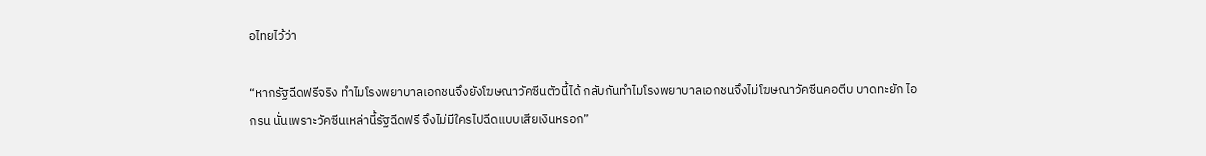อไทยไว้ว่า

“หากรัฐฉีดฟรีจริง ทำไมโรงพยาบาลเอกชนจึงยังโฆษณาวัคซีนตัวนี้ได้ กลับกันทำไมโรงพยาบาลเอกชนจึงไม่โฆษณาวัคซีนคอตีบ บาดทะยัก ไอกรน นั่นเพราะวัคซีนเหล่านี้รัฐฉีดฟรี จึงไม่มีใครไปฉีดแบบเสียเงินหรอก”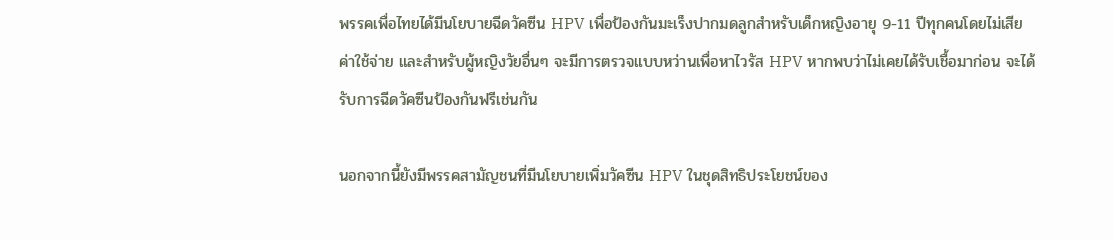พรรคเพื่อไทยได้มีนโยบายฉีดวัคซีน HPV เพื่อป้องกันมะเร็งปากมดลูกสำหรับเด็กหญิงอายุ 9-11 ปีทุกคนโดยไม่เสียค่าใช้จ่าย และสำหรับผู้หญิงวัยอื่นๆ จะมีการตรวจแบบหว่านเพื่อหาไวรัส HPV หากพบว่าไม่เคยได้รับเชื้อมาก่อน จะได้รับการฉีดวัคซีนป้องกันฟรีเช่นกัน

นอกจากนี้ยังมีพรรคสามัญชนที่มีนโยบายเพิ่มวัคซีน HPV ในชุดสิทธิประโยชน์ของ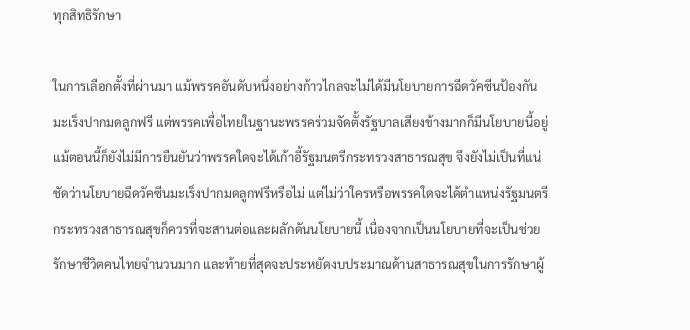ทุกสิทธิรักษา

ในการเลือกตั้งที่ผ่านมา แม้พรรคอันดับหนึ่งอย่างก้าวไกลจะไม่ได้มีนโยบายการฉีดวัคซีนป้องกันมะเร็งปากมดลูกฟรี แต่พรรคเพื่อไทยในฐานะพรรคร่วมจัดตั้งรัฐบาลเสียงข้างมากก็มีนโยบายนี้อยู่ แม้ตอนนี้ก็ยังไม่มีการยืนยันว่าพรรคใดจะได้เก้าอี้รัฐมนตรีกระทรวงสาธารณสุข จึงยังไม่เป็นที่แน่ชัดว่านโยบายฉีดวัคซีนมะเร็งปากมดลูกฟรีหรือไม่ แต่ไม่ว่าใครหรือพรรคใดจะได้ตำแหน่งรัฐมนตรีกระทรวงสาธารณสุขก็ควรที่จะสานต่อและผลักดันนโยบายนี้ เนื่องจากเป็นนโยบายที่จะเป็นช่วยรักษาชีวิตคนไทยจำนวนมาก และท้ายที่สุดจะประหยัดงบประมาณด้านสาธารณสุขในการรักษาผู้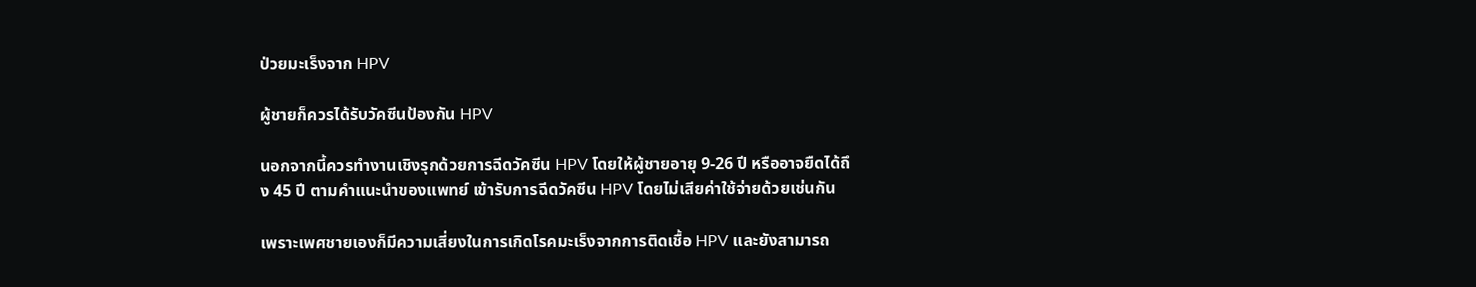ป่วยมะเร็งจาก HPV

ผู้ชายก็ควรได้รับวัคซีนป้องกัน HPV

นอกจากนี้ควรทำงานเชิงรุกด้วยการฉีดวัคซีน HPV โดยให้ผู้ชายอายุ 9-26 ปี หรืออาจยืดได้ถึง 45 ปี ตามคำแนะนำของแพทย์ เข้ารับการฉีดวัคซีน HPV โดยไม่เสียค่าใช้จ่ายด้วยเช่นกัน

เพราะเพศชายเองก็มีความเสี่ยงในการเกิดโรคมะเร็งจากการติดเชื้อ HPV และยังสามารถ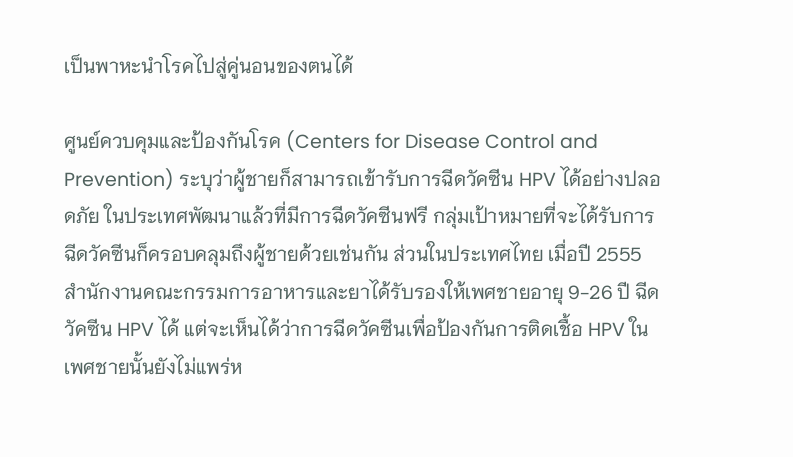เป็นพาหะนำโรคไปสู่คู่นอนของตนได้

ศูนย์ควบคุมและป้องกันโรค (Centers for Disease Control and Prevention) ระบุว่าผู้ชายก็สามารถเข้ารับการฉีดวัคซีน HPV ได้อย่างปลอดภัย ในประเทศพัฒนาแล้วที่มีการฉีดวัคซีนฟรี กลุ่มเป้าหมายที่จะได้รับการฉีดวัคซีนก็ครอบคลุมถึงผู้ชายด้วยเช่นกัน ส่วนในประเทศไทย เมื่อปี 2555 สำนักงานคณะกรรมการอาหารและยาได้รับรองให้เพศชายอายุ 9-26 ปี ฉีดวัคซีน HPV ได้ แต่จะเห็นได้ว่าการฉีดวัคซีนเพื่อป้องกันการติดเชื้อ HPV ในเพศชายนั้นยังไม่แพร่ห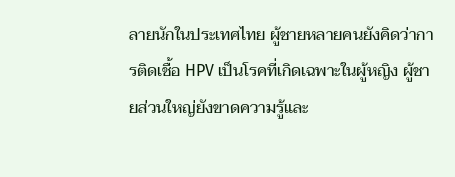ลายนักในประเทศไทย ผู้ชายหลายคนยังคิดว่าการติดเชื้อ HPV เป็นโรคที่เกิดเฉพาะในผู้หญิง ผู้ชายส่วนใหญ่ยังขาดความรู้และ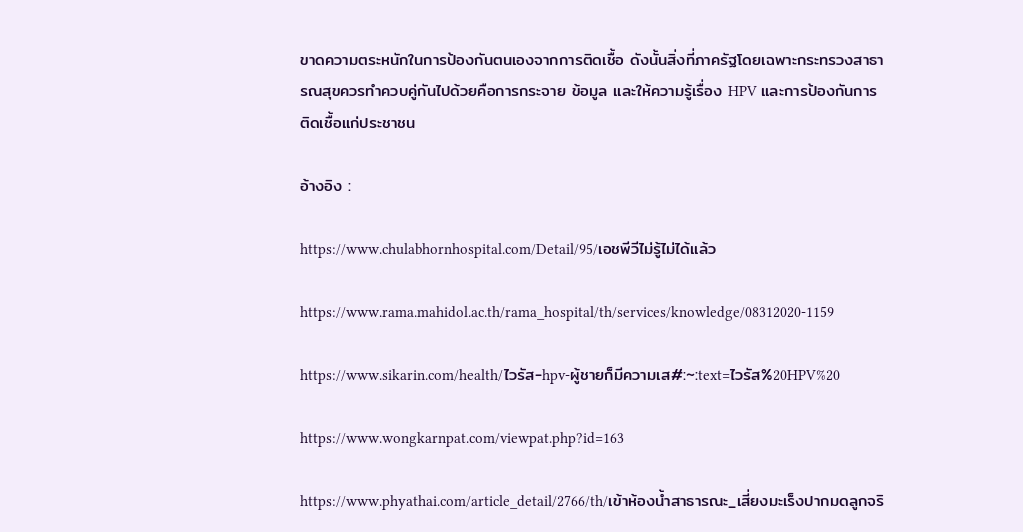ขาดความตระหนักในการป้องกันตนเองจากการติดเชื้อ ดังนั้นสิ่งที่ภาครัฐโดยเฉพาะกระทรวงสาธารณสุขควรทำควบคู่กันไปด้วยคือการกระจาย ข้อมูล และให้ความรู้เรื่อง HPV และการป้องกันการติดเชื้อแก่ประชาชน

อ้างอิง :

https://www.chulabhornhospital.com/Detail/95/เอชพีวีไม่รู้ไม่ได้แล้ว

https://www.rama.mahidol.ac.th/rama_hospital/th/services/knowledge/08312020-1159

https://www.sikarin.com/health/ไวรัส-hpv-ผู้ชายก็มีความเส#:~:text=ไวรัส%20HPV%20

https://www.wongkarnpat.com/viewpat.php?id=163

https://www.phyathai.com/article_detail/2766/th/เข้าห้องน้ำสาธารณะ_เสี่ยงมะเร็งปากมดลูกจริ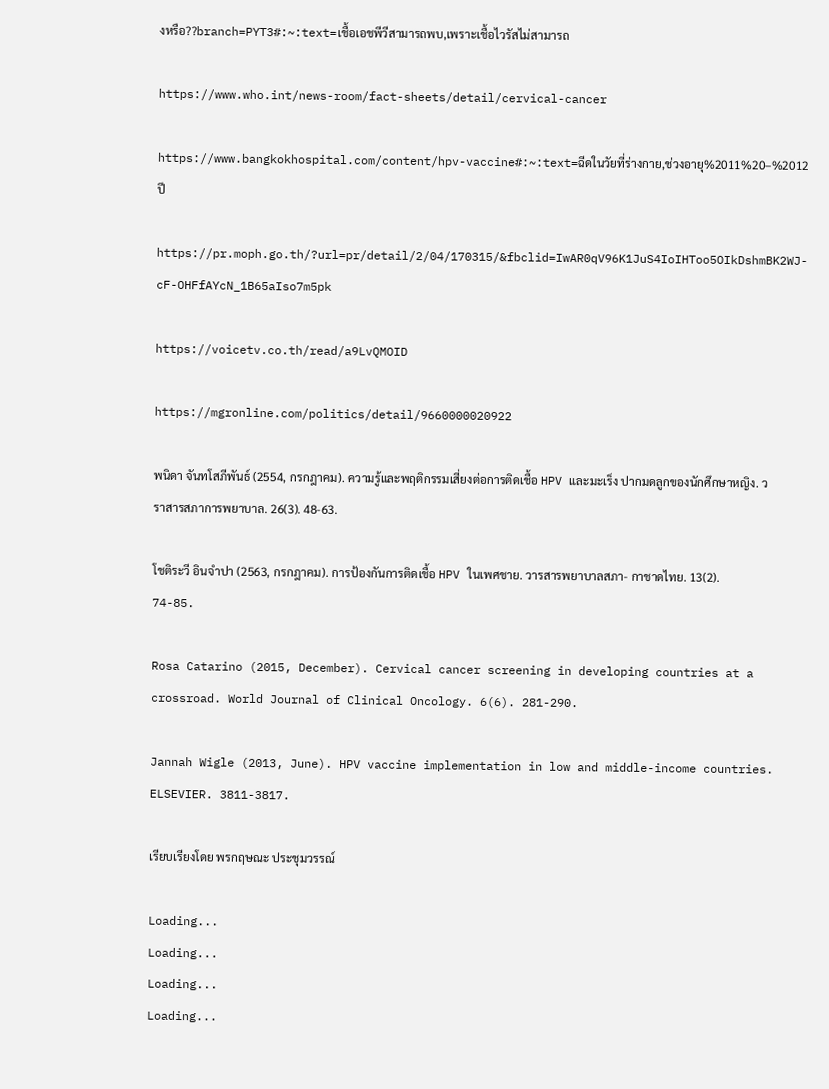งหรือ??branch=PYT3#:~:text=เชื้อเอชพีวีสามารถพบ,เพราะเชื้อไวรัสไม่สามารถ

https://www.who.int/news-room/fact-sheets/detail/cervical-cancer

https://www.bangkokhospital.com/content/hpv-vaccine#:~:text=ฉีดในวัยที่ร่างกาย,ช่วงอายุ%2011%20–%2012ปี

https://pr.moph.go.th/?url=pr/detail/2/04/170315/&fbclid=IwAR0qV96K1JuS4IoIHToo5OIkDshmBK2WJ-cF-OHFfAYcN_1B65aIso7m5pk

https://voicetv.co.th/read/a9LvQMOID

https://mgronline.com/politics/detail/9660000020922

พนิดา จันทโสภีพันธ์ (2554, กรกฎาคม). ความรู้และพฤติกรรมเสี่ยงต่อการติดเชื้อ HPV และมะเร็ง ปากมดลูกของนักศึกษาหญิง. วราสารสภาการพยาบาล. 26(3). 48-63.

โชติระวี อินจำปา (2563, กรกฎาคม). การป้องกันการติดเชื้อ HPV ในเพศชาย. วารสารพยาบาลสภา- กาชาดไทย. 13(2). 74-85.

Rosa Catarino (2015, December). Cervical cancer screening in developing countries at a crossroad. World Journal of Clinical Oncology. 6(6). 281-290.

Jannah Wigle (2013, June). HPV vaccine implementation in low and middle-income countries. ELSEVIER. 3811-3817.

เรียบเรียงโดย พรกฤษณะ ประชุมวรรณ์

Loading...
Loading...
Loading...
Loading...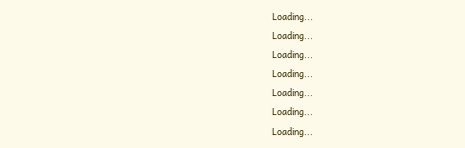Loading...
Loading...
Loading...
Loading...
Loading...
Loading...
Loading...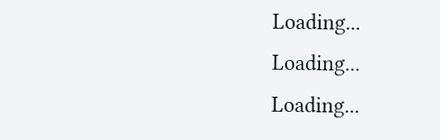Loading...
Loading...
Loading...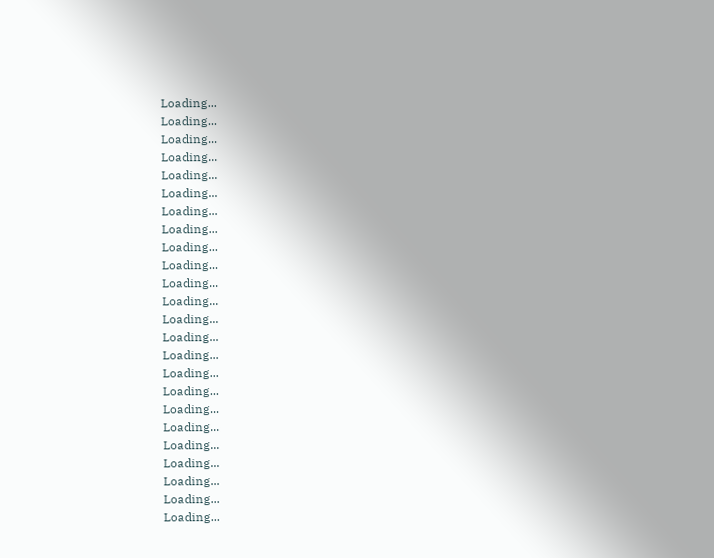Loading...
Loading...
Loading...
Loading...
Loading...
Loading...
Loading...
Loading...
Loading...
Loading...
Loading...
Loading...
Loading...
Loading...
Loading...
Loading...
Loading...
Loading...
Loading...
Loading...
Loading...
Loading...
Loading...
Loading...